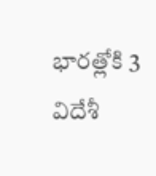భారత్లోకి 3 విదేశీ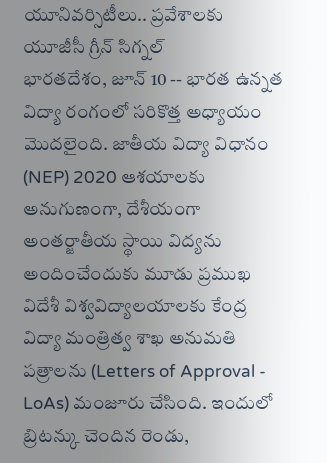యూనివర్సిటీలు.. ప్రవేశాలకు యూజీసీ గ్రీన్ సిగ్నల్
భారతదేశం, జూన్ 10 -- భారత ఉన్నత విద్యా రంగంలో సరికొత్త అధ్యాయం మొదలైంది. జాతీయ విద్యా విధానం (NEP) 2020 ఆశయాలకు అనుగుణంగా, దేశీయంగా అంతర్జాతీయ స్థాయి విద్యను అందించేందుకు మూడు ప్రముఖ విదేశీ విశ్వవిద్యాలయాలకు కేంద్ర విద్యా మంత్రిత్వ శాఖ అనుమతి పత్రాలను (Letters of Approval - LoAs) మంజూరు చేసింది. ఇందులో బ్రిటన్కు చెందిన రెండు,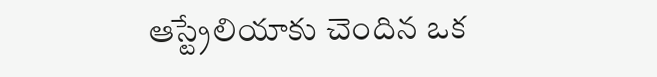ఆస్ట్రేలియాకు చెందిన ఒక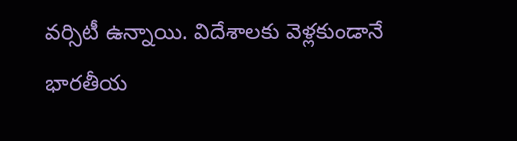వర్సిటీ ఉన్నాయి. విదేశాలకు వెళ్లకుండానే భారతీయ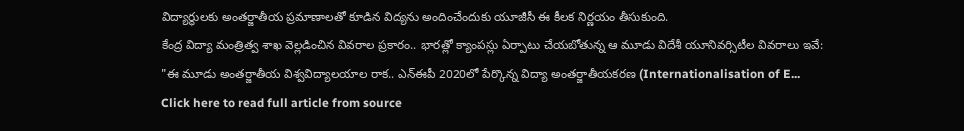విద్యార్థులకు అంతర్జాతీయ ప్రమాణాలతో కూడిన విద్యను అందించేందుకు యూజీసీ ఈ కీలక నిర్ణయం తీసుకుంది.
కేంద్ర విద్యా మంత్రిత్వ శాఖ వెల్లడించిన వివరాల ప్రకారం.. భారత్లో క్యాంపస్లు ఏర్పాటు చేయబోతున్న ఆ మూడు విదేశీ యూనివర్సిటీల వివరాలు ఇవే:
"ఈ మూడు అంతర్జాతీయ విశ్వవిద్యాలయాల రాక.. ఎన్ఈపీ 2020లో పేర్కొన్న విద్యా అంతర్జాతీయకరణ (Internationalisation of E...
Click here to read full article from source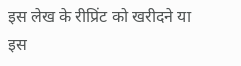इस लेख के रीप्रिंट को खरीदने या इस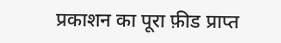प्रकाशन का पूरा फ़ीड प्राप्त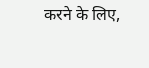करने के लिए,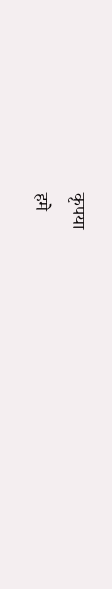कृपया
हमे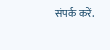संपर्क करें.